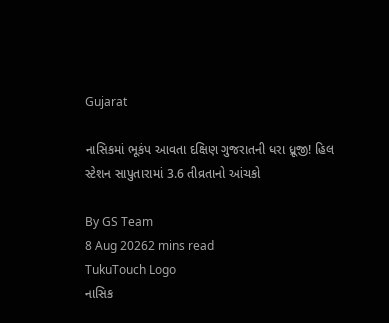Gujarat

નાસિકમાં ભૂકંપ આવતા દક્ષિણ ગુજરાતની ધરા ધ્રૂજી! હિલ સ્ટેશન સાપુતારામાં 3.6 તીવ્રતાનો આંચકો

By GS Team
8 Aug 20262 mins read
TukuTouch Logo
નાસિક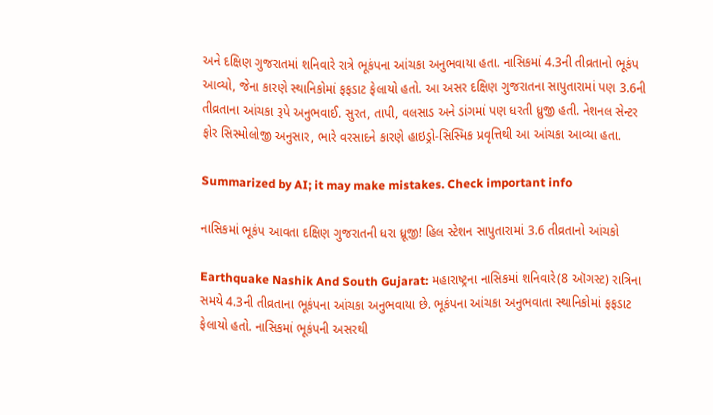અને દક્ષિણ ગુજરાતમાં શનિવારે રાત્રે ભૂકંપના આંચકા અનુભવાયા હતા. નાસિકમાં 4.3ની તીવ્રતાનો ભૂકંપ આવ્યો, જેના કારણે સ્થાનિકોમાં ફફડાટ ફેલાયો હતો. આ અસર દક્ષિણ ગુજરાતના સાપુતારામાં પણ 3.6ની તીવ્રતાના આંચકા રૂપે અનુભવાઈ. સુરત, તાપી, વલસાડ અને ડાંગમાં પણ ધરતી ધ્રુજી હતી. નેશનલ સેન્ટર ફોર સિસ્મોલોજી અનુસાર, ભારે વરસાદને કારણે હાઇડ્રો-સિસ્મિક પ્રવૃત્તિથી આ આંચકા આવ્યા હતા.

Summarized by AI; it may make mistakes. Check important info

નાસિકમાં ભૂકંપ આવતા દક્ષિણ ગુજરાતની ધરા ધ્રૂજી! હિલ સ્ટેશન સાપુતારામાં 3.6 તીવ્રતાનો આંચકો

Earthquake Nashik And South Gujarat: મહારાષ્ટ્રના નાસિકમાં શનિવારે(8 ઑગસ્ટ) રાત્રિના સમયે 4.3ની તીવ્રતાના ભૂકંપના આંચકા અનુભવાયા છે. ભૂકંપના આંચકા અનુભવાતા સ્થાનિકોમાં ફફડાટ ફેલાયો હતો. નાસિકમાં ભૂકંપની અસરથી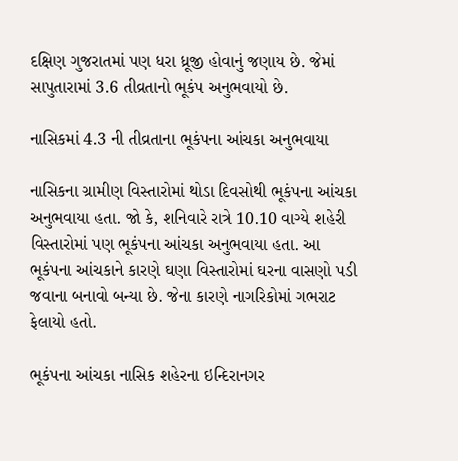દક્ષિણ ગુજરાતમાં પણ ધરા ધ્રૂજી હોવાનું જણાય છે. જેમાં સાપુતારામાં 3.6 તીવ્રતાનો ભૂકંપ અનુભવાયો છે.

નાસિકમાં 4.3 ની તીવ્રતાના ભૂકંપના આંચકા અનુભવાયા

નાસિકના ગ્રામીણ વિસ્તારોમાં થોડા દિવસોથી ભૂકંપના આંચકા અનુભવાયા હતા. જો કે, શનિવારે રાત્રે 10.10 વાગ્યે શહેરી વિસ્તારોમાં પણ ભૂકંપના આંચકા અનુભવાયા હતા. આ ભૂકંપના આંચકાને કારણે ઘણા વિસ્તારોમાં ઘરના વાસણો પડી જવાના બનાવો બન્યા છે. જેના કારણે નાગરિકોમાં ગભરાટ ફેલાયો હતો.

ભૂકંપના આંચકા નાસિક શહેરના ઇન્દિરાનગર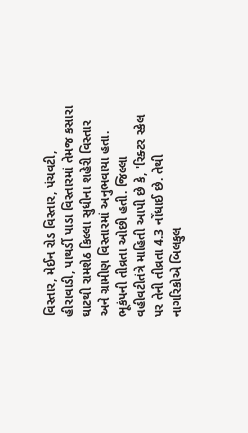વિસ્તાર, મેઈન રોડ વિસ્તાર, પંચવટી, હીરાવાડી, પાથર્ડી પાડા વિસ્તારમાં તેમજ કસારા ઘાટથી રામશેઠ કિલ્લા સુધીના શહેરી વિસ્તાર અને ગ્રામીણ વિસ્તારમાં અનુભવાયા હતા. ભૂકંપની તીવ્રતા ઓછી હતી. જિલ્લા વહીવટીતંત્રે માહિતી આપી છે કે, 'રિક્ટર સ્કેલ પર તેની તીવ્રતા 4.3 નોંધાઈ છે. તેથી નાગરિકોએ બિલકુલ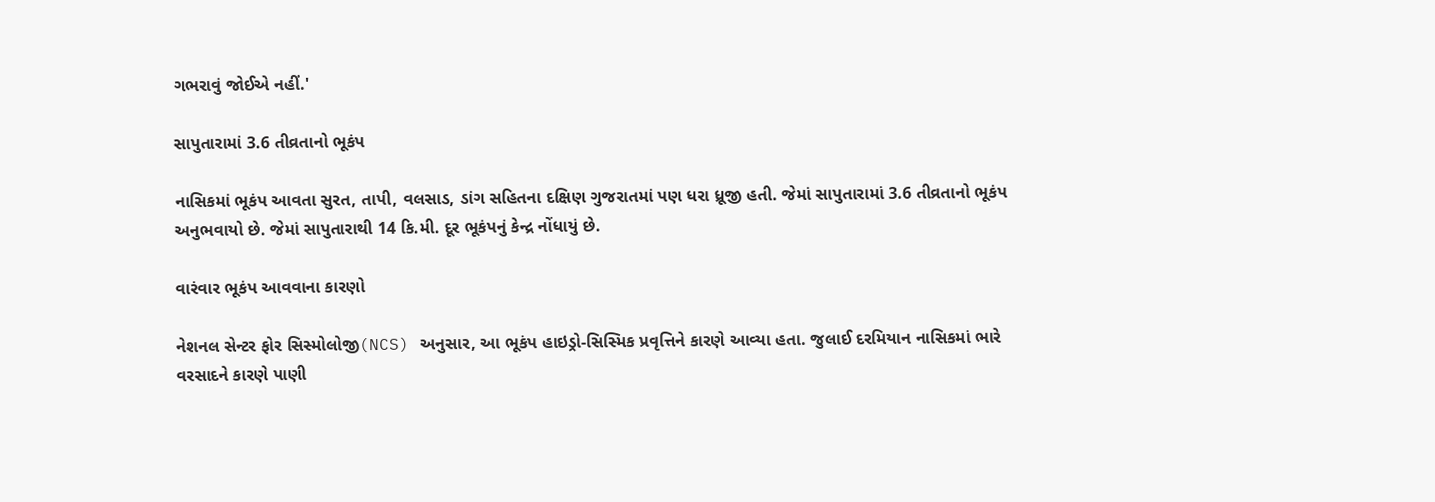ગભરાવું જોઈએ નહીં.'

સાપુતારામાં 3.6 તીવ્રતાનો ભૂકંપ

નાસિકમાં ભૂકંપ આવતા સુરત, તાપી, વલસાડ, ડાંગ સહિતના દક્ષિણ ગુજરાતમાં પણ ધરા ધ્રૂજી હતી. જેમાં સાપુતારામાં 3.6 તીવ્રતાનો ભૂકંપ અનુભવાયો છે. જેમાં સાપુતારાથી 14 કિ.મી. દૂર ભૂકંપનું કેન્દ્ર નોંધાયું છે.

વારંવાર ભૂકંપ આવવાના કારણો

નેશનલ સેન્ટર ફોર સિસ્મોલોજી(NCS) અનુસાર, આ ભૂકંપ હાઇડ્રો-સિસ્મિક પ્રવૃત્તિને કારણે આવ્યા હતા. જુલાઈ દરમિયાન નાસિકમાં ભારે વરસાદને કારણે પાણી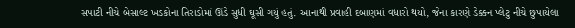સપાટી નીચે બેસાલ્ટ ખડકોના તિરાડોમાં ઊંડે સુધી ઘૂસી ગયું હતું. આનાથી પ્રવાહી દબાણમાં વધારો થયો, જેના કારણે ડેક્કન પ્લેટુ નીચે છુપાયેલા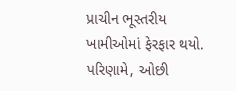પ્રાચીન ભૂસ્તરીય ખામીઓમાં ફેરફાર થયો. પરિણામે, ઓછી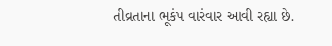તીવ્રતાના ભૂકંપ વારંવાર આવી રહ્યા છે.